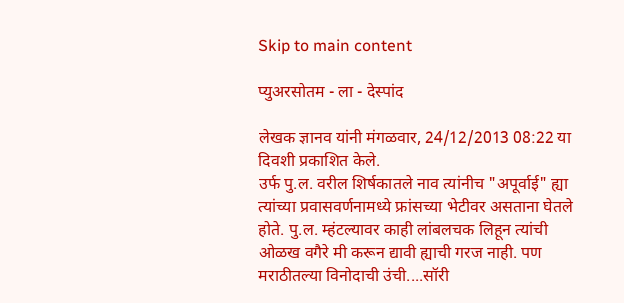Skip to main content

प्युअरसोतम - ला - देस्पांद

लेखक ज्ञानव यांनी मंगळवार, 24/12/2013 08:22 या दिवशी प्रकाशित केले.
उर्फ पु.ल. वरील शिर्षकातले नाव त्यांनीच "अपूर्वाई" ह्या त्यांच्या प्रवासवर्णनामध्ये फ्रांसच्या भेटीवर असताना घेतले होते. पु.ल. म्हंटल्यावर काही लांबलचक लिहून त्यांची ओळख वगैरे मी करून द्यावी ह्याची गरज नाही. पण मराठीतल्या विनोदाची उंची....सॉरी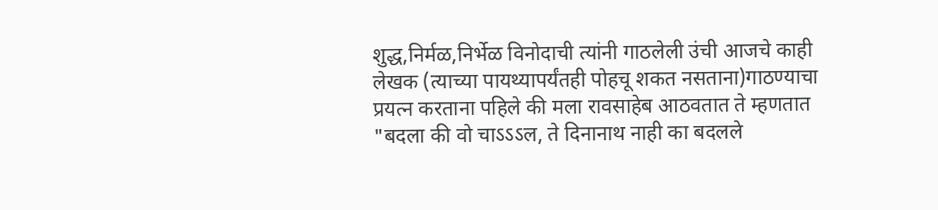शुद्ध,निर्मळ,निर्भेळ विनोदाची त्यांनी गाठलेली उंची आजचे काही लेखक (त्याच्या पायथ्यापर्यंतही पोहचू शकत नसताना)गाठण्याचा प्रयत्न करताना पहिले की मला रावसाहेब आठवतात ते म्हणतात "बदला की वो चाऽऽऽल, ते दिनानाथ नाही का बदलले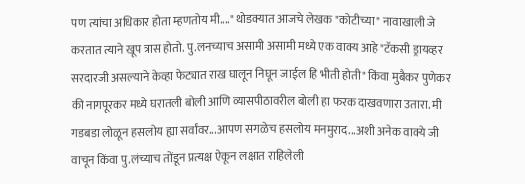पण त्यांचा अधिकार होता म्हणतोय मी...." थोडक्यात आजचे लेखक "कोटीच्या" नावाखाली जे करतात त्याने खूप त्रास होतो. पु.लनच्याच असामी असामी मध्ये एक वाक्य आहे "टॅकसी ड्रायव्हर सरदारजी असल्याने केव्हा फेट्यात राख घालून निघून जाईल हि भीती होती" किंवा मुबैकर पुणेकर की नागपूरकर मध्ये घरातली बोली आणि व्यासपीठावरील बोली हा फरक दाखवणारा उतारा. मी गडबडा लोळून हसलोय ह्या सर्वांवर...आपण सगळेच हसलोय मनमुराद...अशी अनेक वाक्ये जी वाचून किंवा पु.लंच्याच तोंडून प्रत्यक्ष ऐकून लक्षात राहिलेली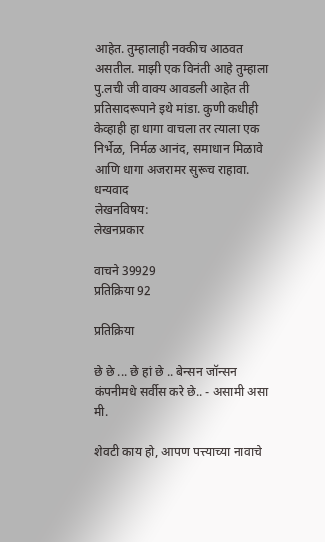आहेत. तुम्हालाही नक्कीच आठवत असतील. माझी एक विनंती आहे तुम्हाला पु.लची जी वाक्य आवडली आहेत ती प्रतिसादरूपाने इथे मांडा. कुणी कधीही केव्हाही हा धागा वाचला तर त्याला एक निर्भेळ, निर्मळ आनंद, समाधान मिळावे आणि धागा अजरामर सुरूच राहावा. धन्यवाद
लेखनविषय:
लेखनप्रकार

वाचने 39929
प्रतिक्रिया 92

प्रतिक्रिया

छे छे ... छे हां छे .. बेन्सन जॉन्सन कंपनीमधे सर्वीस करे छे.. - असामी असा मी.

शेवटी काय हो, आपण पत्त्याच्या नावाचे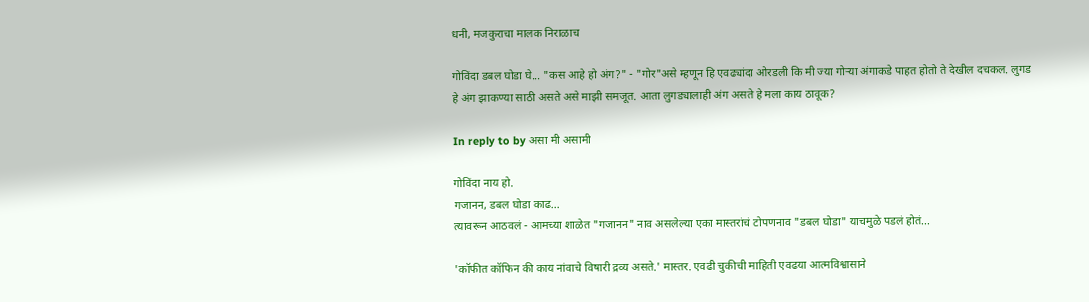धनी, मजकुराचा मालक निराळाच

गोविंदा डबल घोडा घे... "कस आहे हो अंग?" - "गोर"असे म्हणून हि एवढ्यांदा ओरडली कि मी ज्या गोऱ्या अंगाकडे पाहत होतो ते देखील दचकल. लुगड हे अंग झाकण्या साठी असते असे माझी समजूत. आता लुगड्यालाही अंग असते हे मला काय ठावूक?

In reply to by असा मी असामी

गोविंदा नाय हो.
गजानन, डबल घोडा काढ...
त्यावरून आठवलं - आमच्या शाळेत "गजानन" नाव असलेल्या एका मास्तरांचं टोपणनाव "डबल घोडा" याचमुळे पडलं होतं...

'कॉफीत कॉफिन की काय नांवाचे विषारी द्रव्य असते.' मास्तर. एवढी चुकीची माहिती एवढया आत्मविश्वासाने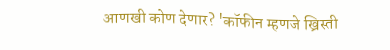आणखी कोण देणार? 'कॉफीन म्हणजे ख्रिस्ती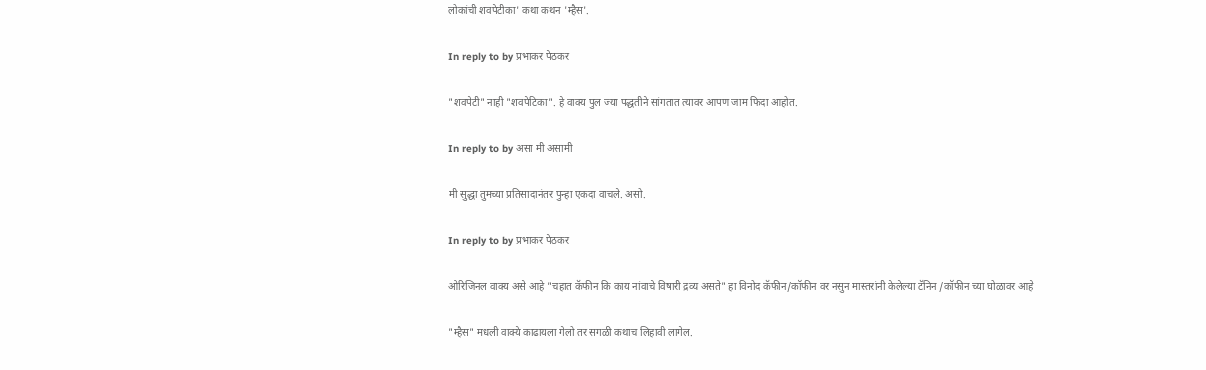लोकांची शवपेटीका' कथा कथन 'म्हैस'.

In reply to by प्रभाकर पेठकर

"शवपेटी" नाही "शवपेटिका". हे वाक्य पुल ज्या पद्धतीने सांगतात त्यावर आपण जाम फिदा आहोत.

In reply to by असा मी असामी

मी सुद्धा तुमच्या प्रतिसादानंतर पुन्हा एकदा वाचले. असो.

In reply to by प्रभाकर पेठकर

ओरिजिनल वाक्य असे आहे "चहात कॅफीन कि काय नांवाचे विषारी द्रव्य असते" हा विनोद कॅफीन/कॉफीन वर नसुन मास्तरांनी केलेल्या टॅनिन /कॉफीन च्या घोळावर आहे

"म्हैस" मधली वाक्ये काढायला गेलो तर सगळी कथाच लिहावी लागेल.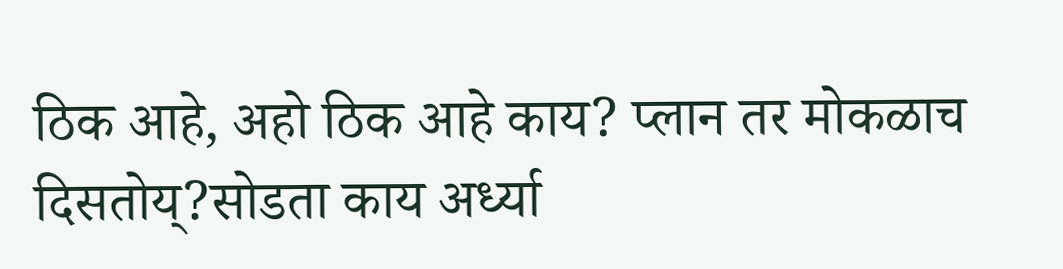ठिक आहे, अहो ठिक आहे काय? प्लान तर मोकळाच दिसतोय्?सोडता काय अर्ध्या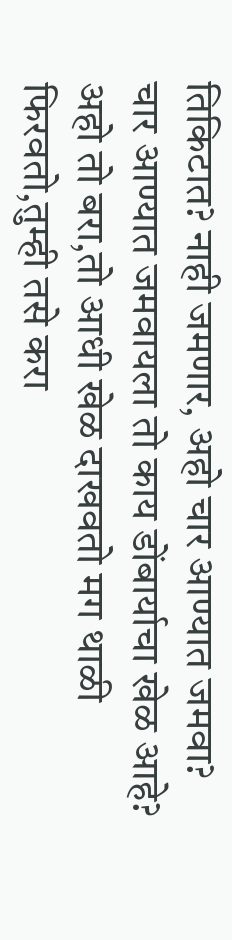तिकिटात? नाही जमणार, अहो चार आण्यात जमवा? चार आण्यात जमवायला तो काय डोंबार्याचा खेळ आहे? अहो तो बरा,तो आधी खेळ दाखवतो मग थाळी फिरवतो,तुम्ही तसे करा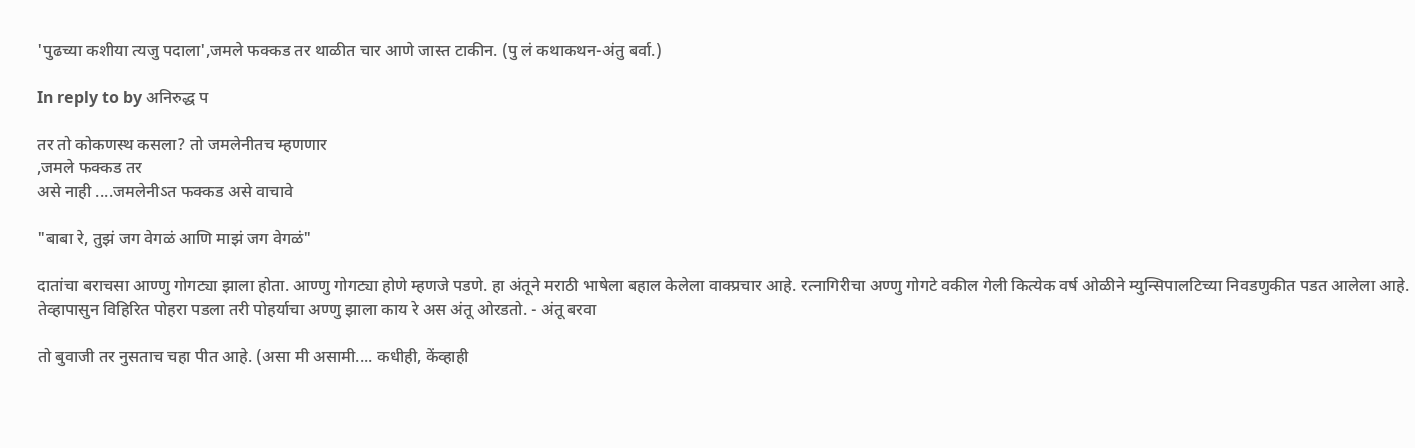'पुढच्या कशीया त्यजु पदाला',जमले फक्कड तर थाळीत चार आणे जास्त टाकीन. (पु लं कथाकथन-अंतु बर्वा.)

In reply to by अनिरुद्ध प

तर तो कोकणस्थ कसला? तो जमलेनीतच म्हणणार
,जमले फक्कड तर
असे नाही ....जमलेनीऽत फक्कड असे वाचावे

"बाबा रे, तुझं जग वेगळं आणि माझं जग वेगळं"

दातांचा बराचसा आण्णु गोगट्या झाला होता. आण्णु गोगट्या होणे म्हणजे पडणे. हा अंतूने मराठी भाषेला बहाल केलेला वाक्प्रचार आहे. रत्नागिरीचा अण्णु गोगटे वकील गेली कित्येक वर्ष ओळीने म्युन्सिपालटिच्या निवडणुकीत पडत आलेला आहे. तेव्हापासुन विहिरित पोहरा पडला तरी पोहर्याचा अण्णु झाला काय रे अस अंतू ओरडतो. - अंतू बरवा

तो बुवाजी तर नुसताच चहा पीत आहे. (असा मी असामी.... कधीही, केंव्हाही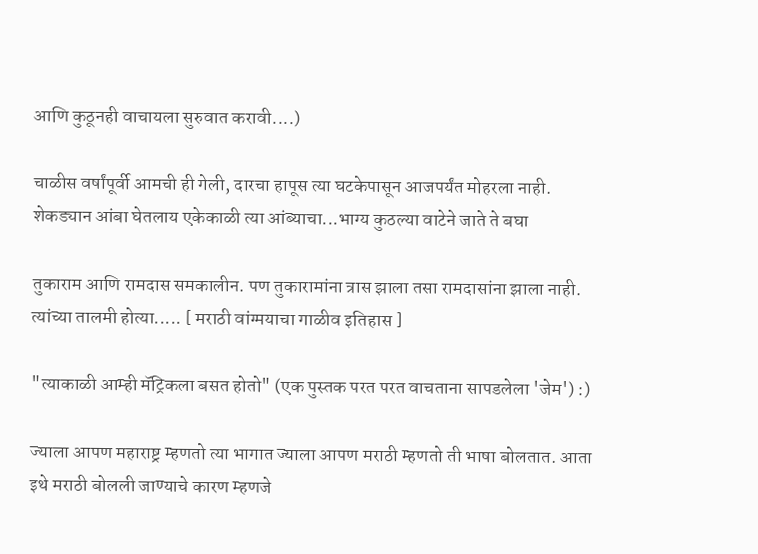आणि कुठूनही वाचायला सुरुवात करावी....)

चाळीस वर्षांपूर्वी आमची ही गेली, दारचा हापूस त्या घटकेपासून आजपर्यंत मोहरला नाही. शेकड्यान आंबा घेतलाय एकेकाळी त्या आंब्याचा...भाग्य कुठल्या वाटेने जाते ते बघा

तुकाराम आणि रामदास समकालीन. पण तुकारामांना त्रास झाला तसा रामदासांना झाला नाही. त्यांच्या तालमी होत्या..... [ मराठी वांग्मयाचा गाळीव इतिहास ]

"त्याकाळी आम्ही मॅट्रिकला बसत होतो" (एक पुस्तक परत परत वाचताना सापडलेला 'जेम') :)

ज्याला आपण महाराष्ट्र म्हणतो त्या भागात ज्याला आपण मराठी म्हणतो ती भाषा बोलतात. आता इथे मराठी बोलली जाण्याचे कारण म्हणजे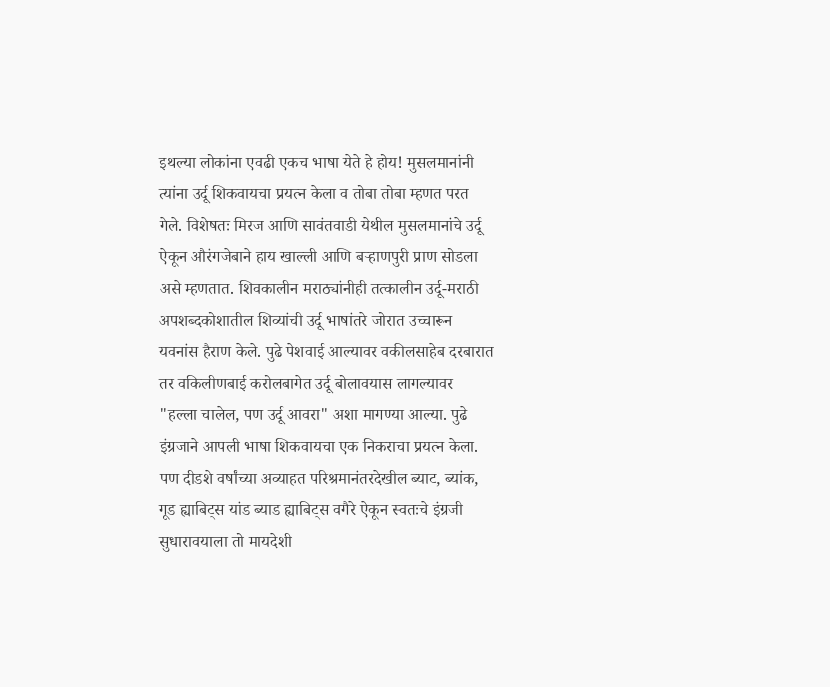इथल्या लोकांना एवढी एकच भाषा येते हे होय! मुसलमानांनी त्यांना उर्दू शिकवायचा प्रयत्न केला व तोबा तोबा म्हणत परत गेले. विशेषतः मिरज आणि सावंतवाडी येथील मुसलमानांचे उर्दू ऐकून औरंगजेबाने हाय खाल्ली आणि बर्‍हाणपुरी प्राण सोडला असे म्हणतात. शिवकालीन मराठ्यांनीही तत्कालीन उर्दू-मराठी अपशब्दकोशातील शिव्यांची उर्दू भाषांतरे जोरात उच्चारून यवनांस हैराण केले. पुढे पेशवाई आल्यावर वकीलसाहेब दरबारात तर वकिलीणबाई करोलबागेत उर्दू बोलावयास लागल्यावर "हल्ला चालेल, पण उर्दू आवरा" अशा मागण्या आल्या. पुढे इंग्रजाने आपली भाषा शिकवायचा एक निकराचा प्रयत्न केला. पण दीडशे वर्षांच्या अव्याहत परिश्रमानंतरदेखील ब्याट, ब्यांक, गूड ह्याबिट्स यांड ब्याड ह्याबिट्स वगैरे ऐकून स्वतःचे इंग्रजी सुधारावयाला तो मायदेशी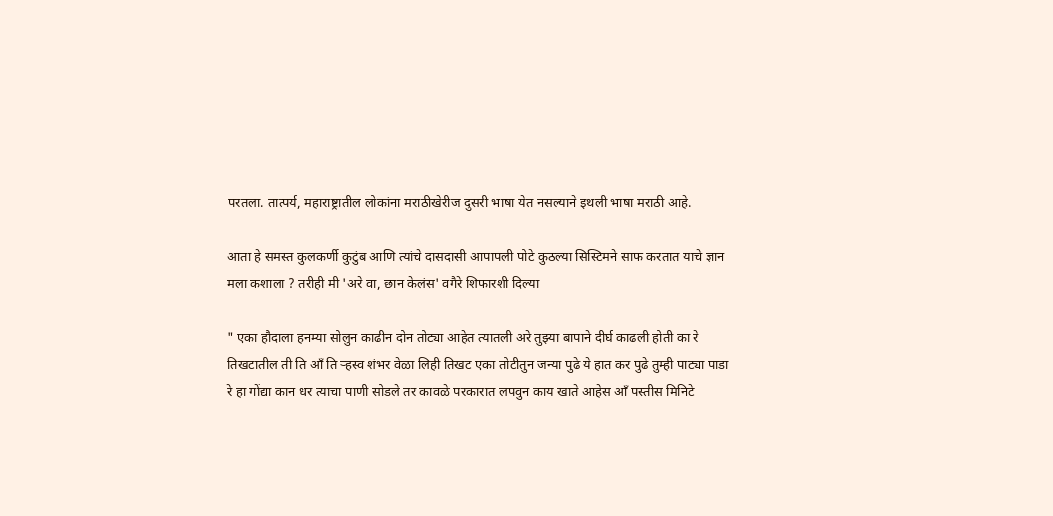परतला. तात्पर्य, महाराष्ट्रातील लोकांना मराठीखेरीज दुसरी भाषा येत नसल्याने इथली भाषा मराठी आहे.

आता हे समस्त कुलकर्णी कुटुंब आणि त्यांचे दासदासी आपापली पोटे कुठल्या सिस्टिमने साफ करतात याचे ज्ञान मला कशाला ? तरीही मी 'अरे वा, छान केलंस' वगैरे शिफारशी दिल्या

" एका हौदाला हनम्या सोलुन काढीन दोन तोट्या आहेत त्यातली अरे तुझ्या बापाने दीर्घ काढली होती का रे तिखटातील ती ति आँ ति र्‍हस्व शंभर वेळा लिही तिखट एका तोटीतुन जन्या पुढे ये हात कर पुढे तुम्ही पाट्या पाडा रे हा गोंद्या कान धर त्याचा पाणी सोडले तर कावळे परकारात लपवुन काय खाते आहेस आँ पस्तीस मिनिटे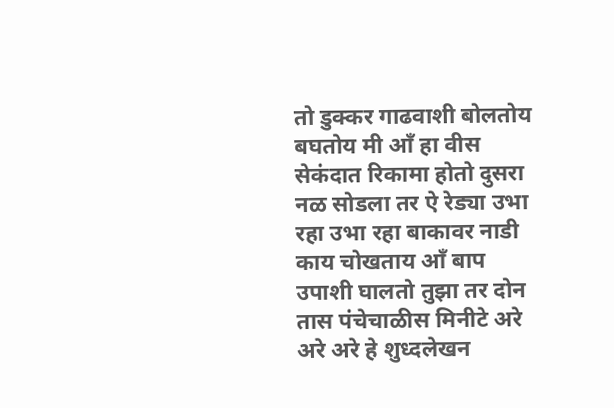तो डुक्कर गाढवाशी बोलतोय बघतोय मी आँ हा वीस सेकंदात रिकामा होतो दुसरा नळ सोडला तर ऐ रेड्या उभा रहा उभा रहा बाकावर नाडी काय चोखताय आँ बाप उपाशी घालतो तुझा तर दोन तास पंचेचाळीस मिनीटे अरे अरे अरे हे शुध्दलेखन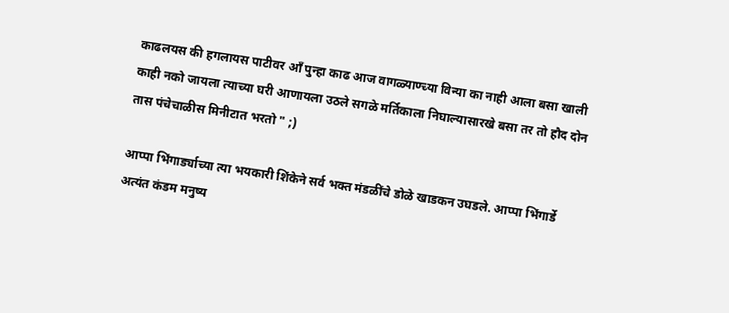काढलयस की हगलायस पाटीवर आँ पुन्हा काढ आज वागळ्याण्च्या विन्या का नाही आला बसा खाली काही नको जायला त्याच्या घरी आणायला उठले सगळे मर्तिकाला निघाल्यासारखे बसा तर तो हौद दोन तास पंचेचाळीस मिनीटात भरतो " ;)

आप्पा भिंगार्ड्याच्या त्या भयकारी शिंकेने सर्व भक्त मंडळींचे डोळे खाडकन उघडले. आप्पा भिंगार्डे अत्यंत कंडम मनुष्य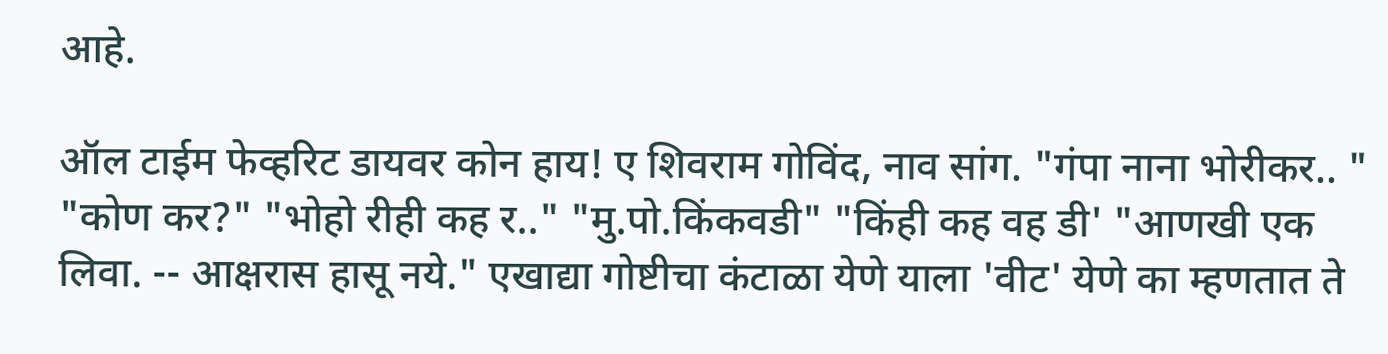आहे.

ऑल टाईम फेव्हरिट डायवर कोन हाय! ए शिवराम गोविंद, नाव सांग. "गंपा नाना भोरीकर.. " "कोण कर?" "भोहो रीही कह र.." "मु.पो.किंकवडी" "किंही कह वह डी' "आणखी एक लिवा. -- आक्षरास हासू नये." एखाद्या गोष्टीचा कंटाळा येणे याला 'वीट' येणे का म्हणतात ते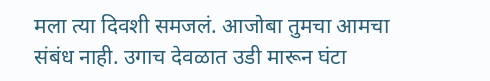मला त्या दिवशी समजलं. आजोबा तुमचा आमचा संबंध नाही. उगाच देवळात उडी मारून घंटा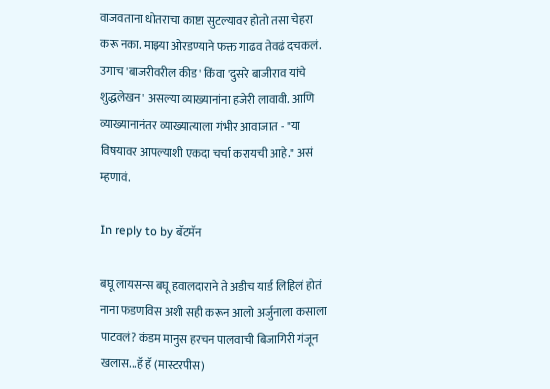वाजवताना धोतराचा काष्टा सुटल्यावर होतो तसा चेहरा करू नका. माझ्या ओरडण्याने फक्त गाढव तेवढं दचकलं. उगाच 'बाजरीवरील कीड' किंवा 'दुसरे बाजीराव यांचे शुद्धलेखन' असल्या व्याख्यानांना हजेरी लावावी. आणि व्याख्यानानंतर व्याख्यात्याला गंभीर आवाजात - "या विषयावर आपल्याशी एकदा चर्चा करायची आहे." असं म्हणावं.

In reply to by बॅटमॅन

बघू लायसन्स बघू हवालदाराने ते अडीच यार्ड लिहिलं होतं नाना फडणविस अशी सही करून आलो अर्जुनाला कसाला पाटवलं? कंडम मानुस हरचन पालवाची बिजागिरी गंजून खलास...हॅ हॅ (मास्टरपीस)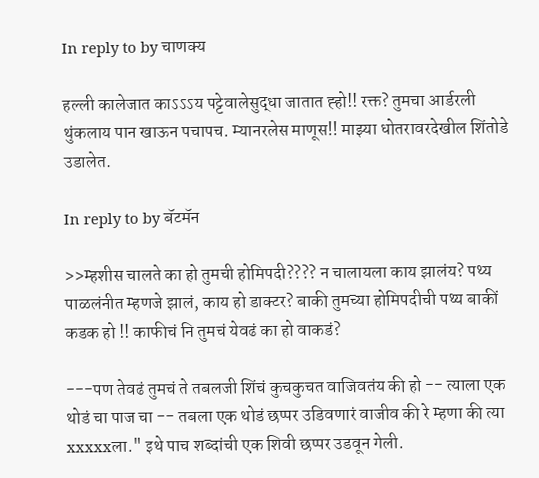In reply to by चाणक्य

हल्ली कालेजात काऽऽऽय पट्टेवालेसुद्धा जातात ह्हो!! रक्त? तुमचा आर्डरली थुंकलाय पान खाऊन पचापच. म्यानरलेस माणूस!! माझ्या धोतरावरदेखील शिंतोडे उडालेत.

In reply to by बॅटमॅन

>>म्हशीस चालते का हो तुमची होमिपदी???? न चालायला काय झालंय? पथ्य पाळलंनीत म्हणजे झालं, काय हो डाक्टर? बाकी तुमच्या होमिपदीची पथ्य बाकीं कडक हो !! काफीचं नि तुमचं येवढं का हो वाकडं?

---पण तेवढं तुमचं ते तबलजी शिंचं कुचकुचत वाजिवतंय की हो -- त्याला एक थोडं चा पाज चा -- तबला एक थोडं छप्पर उडिवणारं वाजीव की रे म्हणा की त्या xxxxxला." इथे पाच शब्दांची एक शिवी छप्पर उडवून गेली.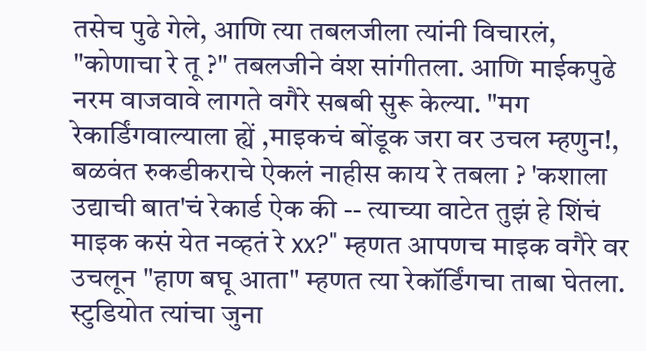तसेच पुढे गेले, आणि त्या तबलजीला त्यांनी विचारलं, "कोणाचा रे तू ?" तबलजीने वंश सांगीतला. आणि माईकपुढे नरम वाजवावे लागते वगैरे सबबी सुरू केल्या. "मग रेकार्डिंगवाल्याला ह्यें ,माइकचं बोंडूक जरा वर उचल म्हणुन!, बळवंत रुकडीकराचे ऐकलं नाहीस काय रे तबला ? 'कशाला उद्याची बात'चं रेकार्ड ऐक की -- त्याच्या वाटेत तुझं हे शिंचं माइक कसं येत नव्हतं रे xx?" म्हणत आपणच माइक वगैरे वर उचलून "हाण बघू आता" म्हणत त्या रेकॉर्डिंगचा ताबा घेतला. स्टुडियोत त्यांचा जुना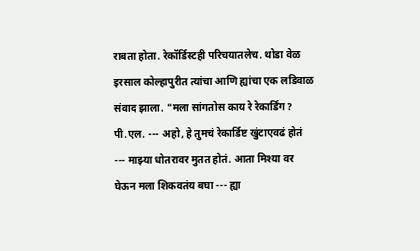राबता होता. रेकॉर्डिस्टही परिचयातलेच. थोडा वेळ इरसाल कोल्हापुरीत त्यांचा आणि ह्यांचा एक लडिवाळ संवाद झाला. "मला सांगतोस काय रे रेकार्डिंग? पी.एल. --- अहो, हे तुमचं रेकार्डिष्ट खुंटाएवढं होतं --- माझ्या धोतरावर मुतत होतं. आता मिश्या वर घेऊन मला शिकवतंय बघा --- ह्या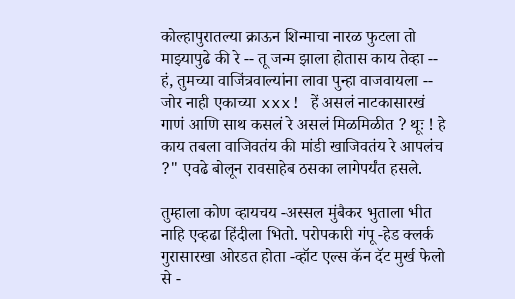कोल्हापुरातल्या क्राऊन शिन्माचा नारळ फुटला तो माझ्यापुढे की रे -- तू जन्म झाला होतास काय तेव्हा -- हं, तुमच्या वाजिंत्रवाल्यांना लावा पुन्हा वाजवायला -- जोर नाही एकाच्या xxx! हें असलं नाटकासारखं गाणं आणि साथ कसलं रे असलं मिळमिळीत ? थूः ! हे काय तबला वाजिवतंय की मांडी खाजिवतंय रे आपलंच ?" एवढे बोलून रावसाहेब ठसका लागेपर्यंत हसले.

तुम्हाला कोण व्हायचय -अस्सल मुंबैकर भुताला भीत नाहि एव्हढा हिंदीला भितो. परोपकारी गंपू -हेड क्लर्क गुरासारखा ओरडत होता -व्हॉट एल्स कॅन दॅट मुर्ख फेलो से -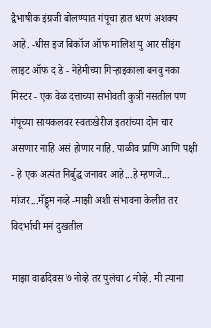द्वैभाषीक इंग्रजी बोलण्यात गंपूचा हात धरणं अशक्य आहे. -धीस इज बिकॉज ऑफ मालिश यु आर सीइंग लाइट ऑफ द डे - नेहेमीच्या गिर्‍हाइकाला बनवु नका मिस्टर - एक वेळ दत्ताच्या सभोवती कुत्री नसतील पण गंपूच्या सायकलवर स्वतःखेरीज इतरांच्या दोन चार असणार नाहि असं होणार नाहि. पाळीव प्राणि आणि पक्षी - हे एक अत्यंत निर्बुद्ध जनावर आहे...हे म्हणजे... मांजर...मॅड्ड्म नव्हे -माझी अशी संभावना केलीत तर विदर्भाची मनं दुखतील

माझा वाढदिवस ७ नोव्हे तर पुलंचा ८ नोव्हे. मी त्याना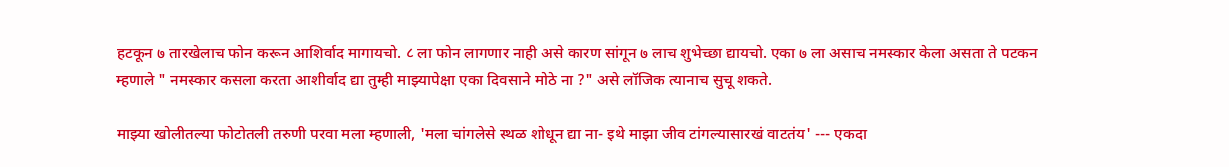हटकून ७ तारखेलाच फोन करून आशिर्वाद मागायचो. ८ ला फोन लागणार नाही असे कारण सांगून ७ लाच शुभेच्छा द्यायचो. एका ७ ला असाच नमस्कार केला असता ते पटकन म्हणाले " नमस्कार कसला करता आशीर्वाद द्या तुम्ही माझ्यापेक्षा एका दिवसाने मोठे ना ?" असे लॉजिक त्यानाच सुचू शकते.

माझ्या खोलीतल्या फोटोतली तरुणी परवा मला म्हणाली, 'मला चांगलेसे स्थळ शोधून द्या ना- इथे माझा जीव टांगल्यासारखं वाटतंय' --- एकदा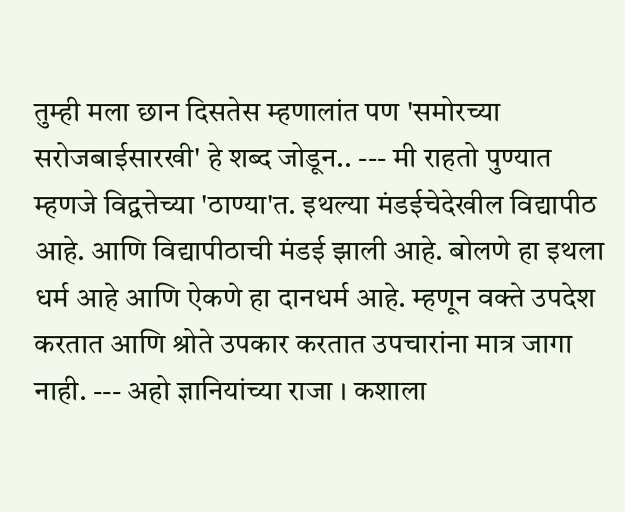तुम्ही मला छान दिसतेस म्हणालांत पण 'समोरच्या सरोजबाईसारखी' हे शब्द जोडून.. --- मी राहतो पुण्यात म्हणजे विद्वत्तेच्या 'ठाण्या'त. इथल्या मंडईचेदेखील विद्यापीठ आहे. आणि विद्यापीठाची मंडई झाली आहे. बोलणे हा इथला धर्म आहे आणि ऐकणे हा दानधर्म आहे. म्हणून वक्ते उपदेश करतात आणि श्रोते उपकार करतात उपचारांना मात्र जागा नाही. --- अहो ज्ञानियांच्या राजा । कशाला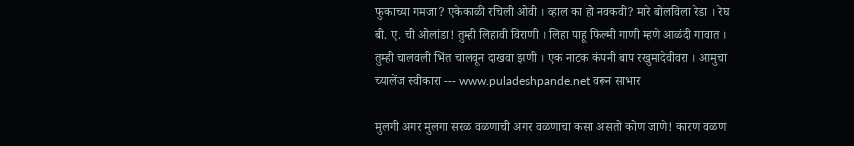फुकाच्या गमजा? एकेकाळी रचिली ओवी । व्हाल का हो नवकवी? मारे बोलविला रेडा । रेघ बी. ए. ची ओलांडा! तुम्ही लिहावी विराणी । लिहा पाहू फिल्मी गाणी म्हणे आळंदी गावात । तुम्ही चालवली भिंत चालवून दाखवा झणी । एक नाटक कंपनी बाप रखुमादेवीवरा । आमुचा च्यालेंज स्वीकारा --- www.puladeshpande.net वरून साभार

मुलगी अगर मुलगा सरळ वळणाची अगर वळणाचा कसा असतो कोण जाणे! कारण वळण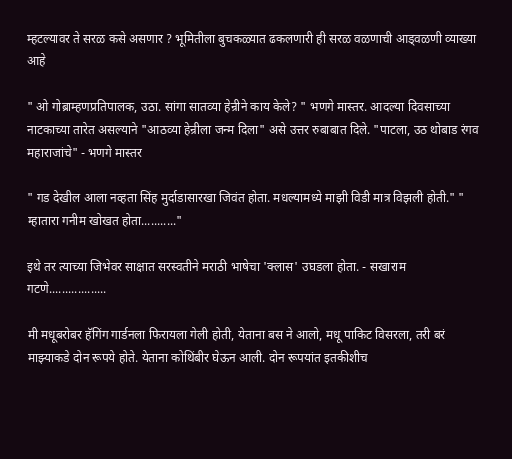म्हटल्यावर ते सरळ कसे असणार ? भूमितीला बुचकळ्यात ढकलणारी ही सरळ वळणाची आड्वळणी व्याख्या आहे

" ओ गोब्राम्हणप्रतिपालक, उठा. सांगा सातव्या हेन्रीने काय केले? " भणगे मास्तर. आदल्या दिवसाच्या नाटकाच्या तारेत असल्याने "आठव्या हेन्रीला जन्म दिला" असे उत्तर रुबाबात दिले. "पाटला, उठ थोबाड रंगव महाराजांचे" - भणगे मास्तर

" गड देखील आला नव्हता सिंह मुर्दाडासारखा जिवंत होता. मधल्यामध्ये माझी विडी मात्र विझली होती." " म्हातारा गनीम खोखत होता..........."

इथे तर त्याच्या जिभेवर साक्षात सरस्वतीने मराठी भाषेचा 'क्लास' उघडला होता. - सखाराम गटणे..................

मी मधूबरोबर हॅगिंग गार्डनला फिरायला गेली होती, येताना बस ने आलो, मधू पाकिट विसरला, तरी बरं माझ्याकडे दोन रूपये होते. येताना कोथिंबीर घेऊन आली. दोन रूपयांत इतकीशीच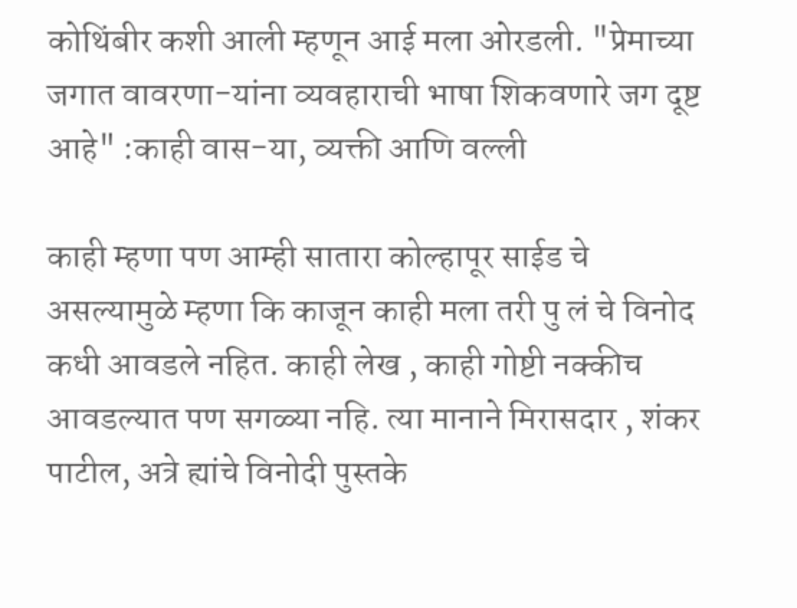कोथिंबीर कशी आली म्हणून आई मला ओरडली. "प्रेमाच्या जगात वावरणा-यांना व्यवहाराची भाषा शिकवणारे जग दूष्ट आहे" :काही वास-या, व्यक्ती आणि वल्ली

काही म्हणा पण आम्ही सातारा कोल्हापूर साईड चे असल्यामुळे म्हणा कि काजून काही मला तरी पु लं चे विनोद कधी आवडले नहित. काही लेख , काही गोष्टी नक्कीच आवडल्यात पण सगळ्या नहि. त्या मानाने मिरासदार , शंकर पाटील, अत्रे ह्यांचे विनोदी पुस्तके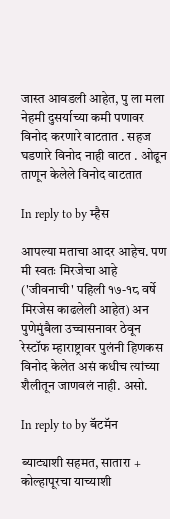जास्त आवडली आहेत, पु ला मला नेहमी दुसर्याच्या कमी पणावर विनोद करणारे वाटतात . सहज घडणारे विनोद नाही वाटत . ओढून ताणून केलेले विनोद वाटतात

In reply to by म्हैस

आपल्या मताचा आदर आहेच. पण मी स्वतः मिरजेचा आहे ('जीवनाची' पहिली १७-१८ वर्षे मिरजेस काढलेली आहेत) अन पुणेमुंबैला उच्चासनावर ठेवून रेस्टॉफ म्हाराष्ट्रावर पुलंनी हिणकस विनोद केलेत असं कधीच त्यांच्या शैलीतून जाणवलं नाही. असो.

In reply to by बॅटमॅन

ब्याट्याशी सहमत, सातारा + कोल्हापूरचा याच्याशी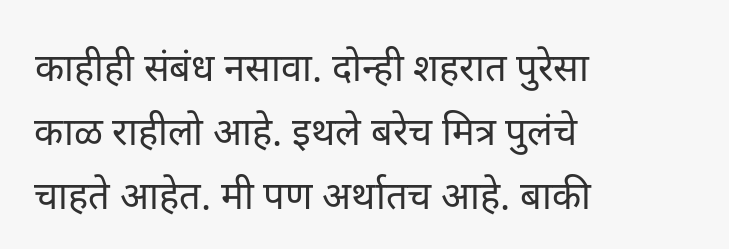काहीही संबंध नसावा. दोन्ही शहरात पुरेसा काळ राहीलो आहे. इथले बरेच मित्र पुलंचे चाहते आहेत. मी पण अर्थातच आहे. बाकी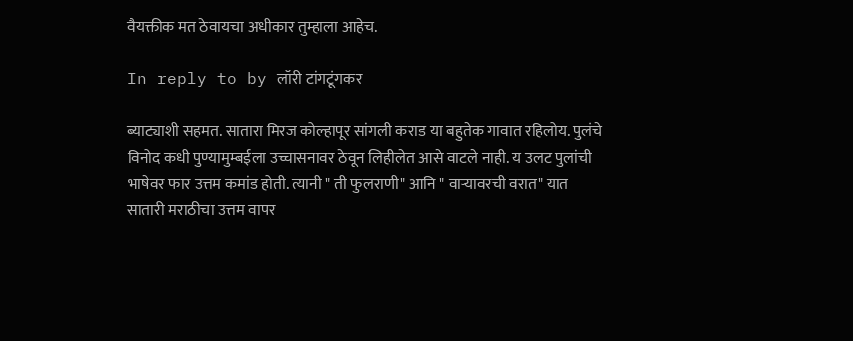वैयक्तीक मत ठेवायचा अधीकार तुम्हाला आहेच.

In reply to by लॉरी टांगटूंगकर

ब्याट्याशी सहमत. सातारा मिरज कोल्हापूर सांगली कराड या बहुतेक गावात रहिलोय. पुलंचे विनोद कधी पुण्यामुम्बईला उच्चासनावर ठेवून लिहीलेत आसे वाटले नाही. य उलट पुलांची भाषेवर फार उत्तम कमांड होती. त्यानी " ती फुलराणी" आनि " वार्‍यावरची वरात" यात सातारी मराठीचा उत्तम वापर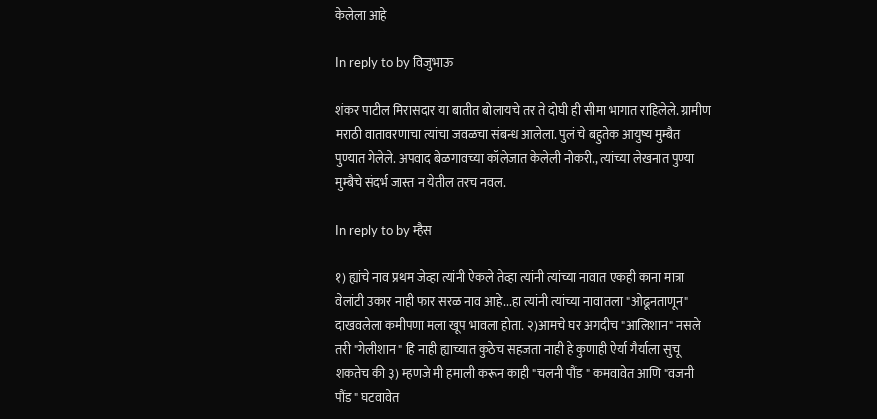केलेला आहे

In reply to by विजुभाऊ

शंकर पाटील मिरासदार या बातीत बोलायचे तर ते दोघी ही सीमा भागात राहिलेले. ग्रामीण मराठी वातावरणाचा त्यांचा जवळचा संबन्ध आलेला. पुलं चे बहुतेक आयुष्य मुम्बैत पुण्यात गेलेले. अपवाद बेळगावच्या कॉलेजात केलेली नोकरी., त्यांच्या लेखनात पुण्या मुम्बैचे संदर्भ जास्त न येतील तरच नवल.

In reply to by म्हैस

१) ह्यांचे नाव प्रथम जेव्हा त्यांनी ऐकले तेव्हा त्यांनी त्यांच्या नावात एकही काना मात्रा वेलांटी उकार नाही फार सरळ नाव आहे...हा त्यांनी त्यांच्या नावातला "ओढूनताणून" दाखवलेला कमीपणा मला खूप भावला होता. २)आमचे घर अगदीच "आलिशान" नसले तरी "गेलीशान " हि नाही ह्याच्यात कुठेच सहजता नाही हे कुणाही ऐर्या गैर्याला सुचू शकतेच की ३) म्हणजे मी हमाली करून काही "चलनी पौंड " कमवावेत आणि "वजनी पौंड " घटवावेत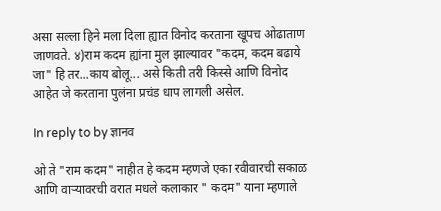असा सल्ला हिने मला दिला ह्यात विनोद करताना खूपच ओढाताण जाणवते. ४)राम कदम ह्यांना मुल झाल्यावर "कदम, कदम बढाये जा" हि तर...काय बोलू... असे किती तरी किस्से आणि विनोद आहेत जे करताना पुलंना प्रचंड धाप लागली असेल.

In reply to by ज्ञानव

ओ ते "राम कदम" नाहीत हे कदम म्हणजे एका रवीवारची सकाळ आणि वार्‍यावरची वरात मधले कलाकार " कदम" याना म्हणाले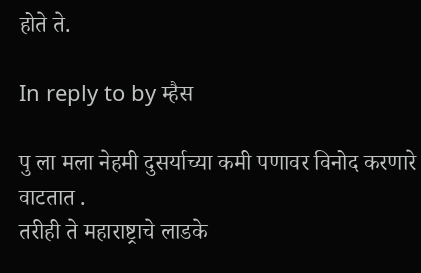होते ते.

In reply to by म्हैस

पु ला मला नेहमी दुसर्याच्या कमी पणावर विनोद करणारे वाटतात .
तरीही ते महाराष्ट्राचे लाडके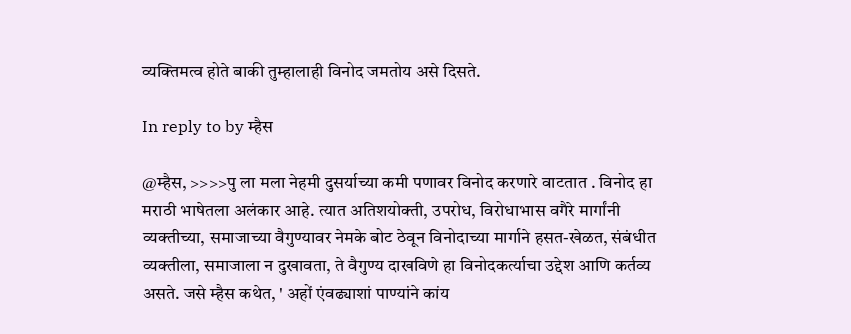व्यक्तिमत्व होते बाकी तुम्हालाही विनोद जमतोय असे दिसते.

In reply to by म्हैस

@म्हैस, >>>>पु ला मला नेहमी दुसर्याच्या कमी पणावर विनोद करणारे वाटतात . विनोद हा मराठी भाषेतला अलंकार आहे. त्यात अतिशयोक्ती, उपरोध, विरोधाभास वगैरे मार्गांनी व्यक्तीच्या, समाजाच्या वैगुण्यावर नेमके बोट ठेवून विनोदाच्या मार्गाने हसत-खेळत, संबंधीत व्यक्तीला, समाजाला न दुखावता, ते वैगुण्य दाखविणे हा विनोदकर्त्याचा उद्देश आणि कर्तव्य असते. जसे म्हैस कथेत, ' अहों एंवढ्याशां पाण्यांने कांय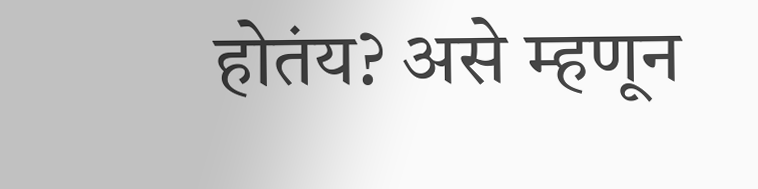होतंय? असे म्हणून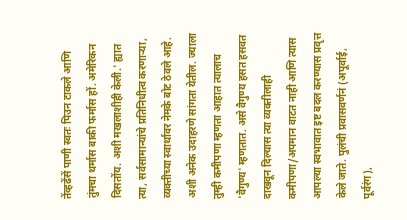तेंव्हढेंसें पाणी स्वतः पिउन टाकले आणि तुंमचा थर्मास बाकी फर्मास हों. अमेरिकन दिसतोंय. अशी मखलाशीही केली.' ह्यात त्या, सर्वसामान्यांचे प्रतिनिधीत्व करणार्‍या, व्यक्तीच्या स्वार्थावर नेमके बोट ठेवले आहे. अशी अनेक उदाहरणे सांगता येतील. ज्याला तुम्ही कमीपणा म्हणता आहात त्यालाच 'वैगुण्य' म्हणतात. असे वैगुण्य हसत हसवत दाखवून दिल्यास त्या व्यक्तीलाही कमीपणा/अपमान वाटत नाही आणि त्यास आपल्या स्वभावात इष्ट बदल करण्यास प्रवृत्त केले जाते. पुलंची प्रवासवर्णनं (अपूर्वाई, पूर्वरंग),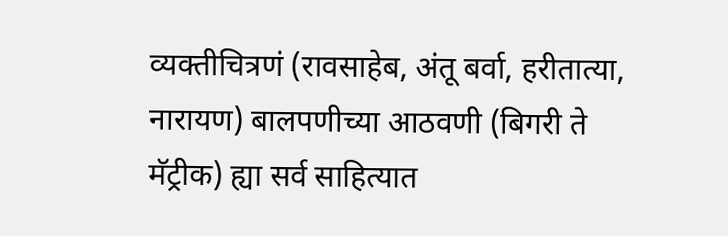व्यक्तीचित्रणं (रावसाहेब, अंतू बर्वा, हरीतात्या, नारायण) बालपणीच्या आठवणी (बिगरी ते मॅट्रीक) ह्या सर्व साहित्यात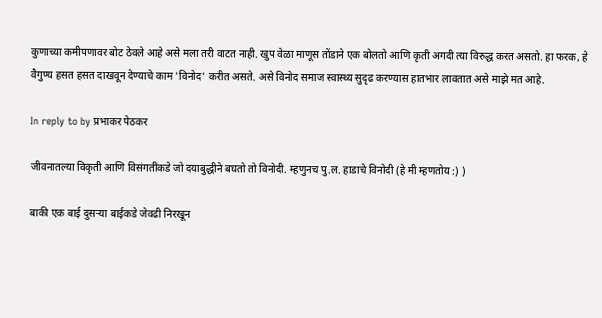कुणाच्या कमीपणावर बोट ठेवले आहे असे मला तरी वाटत नाही. खुप वेळा माणूस तोंडाने एक बोलतो आणि कृती अगदी त्या विरुद्ध करत असतो. हा फरक, हे वैगुण्य हसत हसत दाखवून देण्याचे काम 'विनोद' करीत असते. असे विनोद समाज स्वास्थ्य सुदृढ करण्यास हातभार लावतात असे माझे मत आहे.

In reply to by प्रभाकर पेठकर

जीवनातल्या विकृती आणि विसंगतींकडे जो दयाबुद्धीने बघतो तो विनोदी. म्हणुनच पु.ल. हाडाचे विनोदी (हे मी म्हणतोय :) )

बाकी एक बाई दुसर्‍या बाईकडे जेवढी निरखून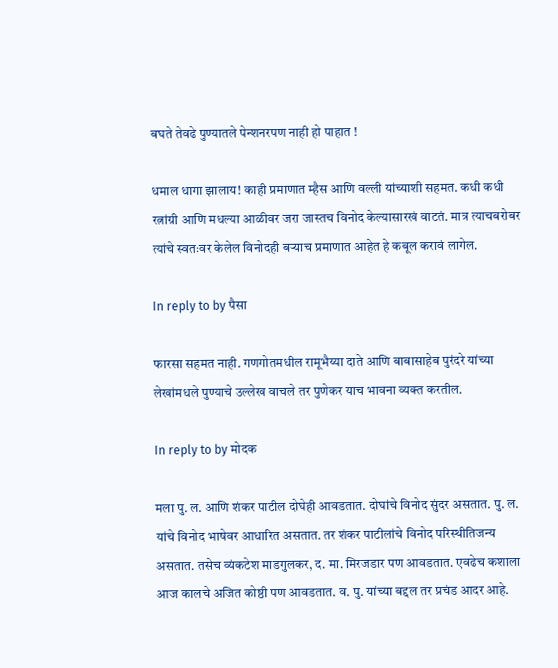बघते तेवढे पुण्यातले पेन्शनरपण नाही हो पाहात !

धमाल धागा झालाय! काही प्रमाणात म्हैस आणि वल्ली यांच्याशी सहमत. कधी कधी रत्नांग्री आणि मधल्या आळीवर जरा जास्तच विनोद केल्यासारखं वाटतं. मात्र त्याचबरोबर त्यांचे स्वतःवर केलेल विनोदही बर्‍याच प्रमाणात आहेत हे कबूल करावं लागेल.

In reply to by पैसा

फारसा सहमत नाही. गणगोतमधील रामूभैय्या दाते आणि बाबासाहेब पुरंदरे यांच्या लेखांमधले पुण्याचे उल्लेख वाचले तर पुणेकर याच भावना व्यक्त करतील.

In reply to by मोदक

मला पु. ल. आणि शंकर पाटील दोघेही आवडतात. दोघांचे विनोद सुंदर असतात. पु. ल. यांचे विनोद भाषेवर आधारित असतात. तर शंकर पाटीलांचे विनोद परिस्थीतिजन्य असतात. तसेच व्यंकटेश माडगुलकर, द. मा. मिरजडार पण आवडतात. एवढेच कशाला आज कालचे अजित कोष्ठी पण आवडतात. व. पु. यांच्या बद्दल तर प्रचंड आदर आहे.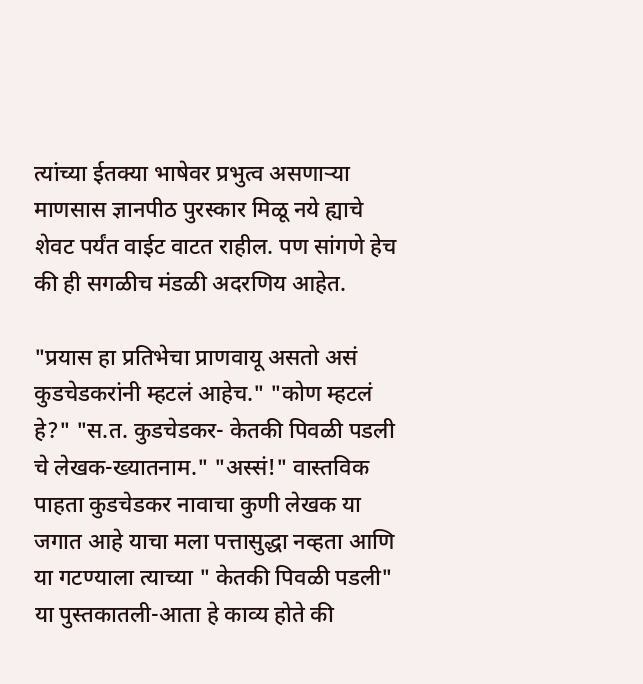त्यांच्या ईतक्या भाषेवर प्रभुत्व असणार्‍या माणसास ज्ञानपीठ पुरस्कार मिळू नये ह्याचे शेवट पर्यंत वाईट वाटत राहील. पण सांगणे हेच की ही सगळीच मंडळी अदरणिय आहेत.

"प्रयास हा प्रतिभेचा प्राणवायू असतो असं कुडचेडकरांनी म्हटलं आहेच." "कोण म्हटलं हे?" "स.त. कुडचेडकर- केतकी पिवळी पडली चे लेखक-ख्यातनाम." "अस्सं!" वास्तविक पाहता कुडचेडकर नावाचा कुणी लेखक या जगात आहे याचा मला पत्तासुद्धा नव्हता आणि या गटण्याला त्याच्या " केतकी पिवळी पडली" या पुस्तकातली-आता हे काव्य होते की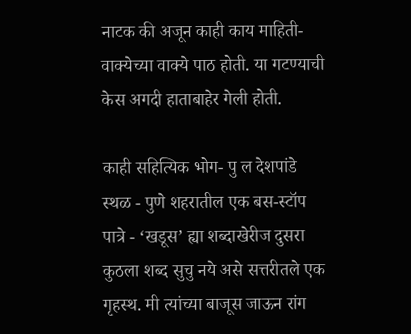नाटक की अजून काही काय माहिती-वाक्येच्या वाक्ये पाठ होती. या गटण्याची केस अगदी हाताबाहेर गेली होती.

काही सहित्यिक भोग- पु ल देशपांडे स्थळ - पुणे शहरातील एक बस-स्टॉप पात्रे - ‘खडूस’ ह्या शब्दाखेरीज दुसरा कुठला शब्द सुचु नये असे सत्तरीतले एक गृहस्थ. मी त्यांच्या बाजूस जाऊन रांग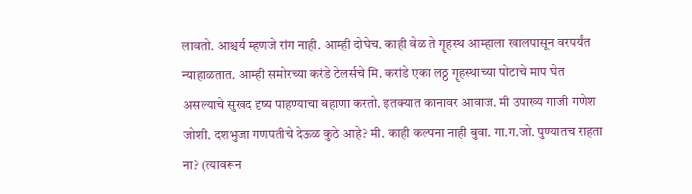लावतो. आश्चर्य म्हणजे रांग नाही. आम्ही दोघेच. काही वेळ ते गॄहस्थ आम्हाला खालपासून वरपर्यंत न्याहाळतात. आम्ही समोरच्या करंडे टेलर्सचे मि. करांडे एका लठ्ठ गॄहस्थाच्या पोटाचे माप घेत असल्याचे सुखद दृष्य पाहण्याचा बहाणा करतो. इतक्यात कानावर आवाज. मी उपाख्य गाजी गणेश जोशी. दशभुजा गणपतीचे देऊळ कुठे आहे? मी. काही कल्पना नाही बुवा. गा.ग.जो. पुण्यातच राहता ना? (त्यावरून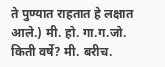ते पुण्यात राहतात हे लक्षात आले.) मी. हो. गा.ग.जो. किती वर्षे? मी. बरीच.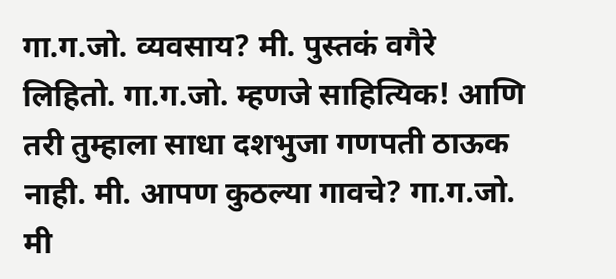गा.ग.जो. व्यवसाय? मी. पुस्तकं वगैरे लिहितो. गा.ग.जो. म्हणजे साहित्यिक! आणि तरी तुम्हाला साधा दशभुजा गणपती ठाऊक नाही. मी. आपण कुठल्या गावचे? गा.ग.जो. मी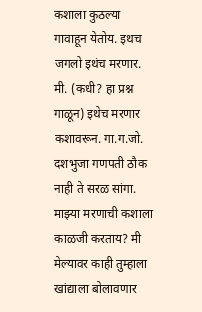कशाला कुठल्या गावाहून येतोय. इथच जगलो इथंच मरणार. मी. (कधी? हा प्रश्न गाळून) इथेच मरणार कशावरून. गा.ग.जो. दशभुजा गणपती ठौक नाही ते सरळ सांगा. माझ्या मरणाची कशाला काळजी करताय? मी मेल्यावर काही तुम्हाला खांद्याला बोलावणार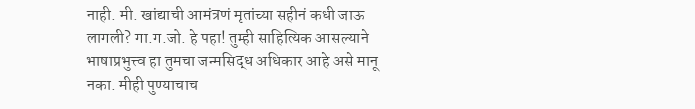नाही. मी. खांद्याची आमंत्रणं मृतांच्या सहीनं कधी जाऊ लागली? गा.ग.जो. हे पहा! तुम्ही साहित्यिक आसल्याने भाषाप्रभुत्त्व हा तुमचा जन्मसिद्ध अधिकार आहे असे मानू नका. मीही पुण्याचाच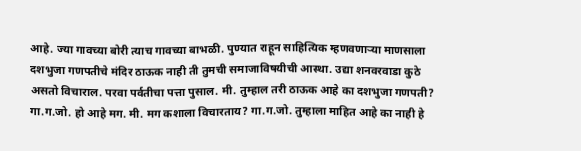आहे. ज्या गावच्या बोरी त्याच गावच्या बाभळी. पुण्यात राहून साहित्यिक म्हणवणाऱ्या माणसाला दशभुजा गणपतीचे मंदिर ठाऊक नाही ती तुमची समाजाविषयीची आस्था. उद्या शनवरवाडा कुठे असतो विचाराल. परवा पर्वतीचा पत्ता पुसाल. मी. तुम्हाल तरी ठाऊक आहे का दशभुजा गणपती? गा.ग.जो. हो आहे मग. मी. मग कशाला विचारताय? गा.ग.जो. तुम्हाला माहित आहे का नाही हे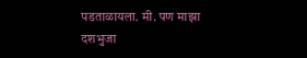पडताळायला. मी. पण माझा दशभुजा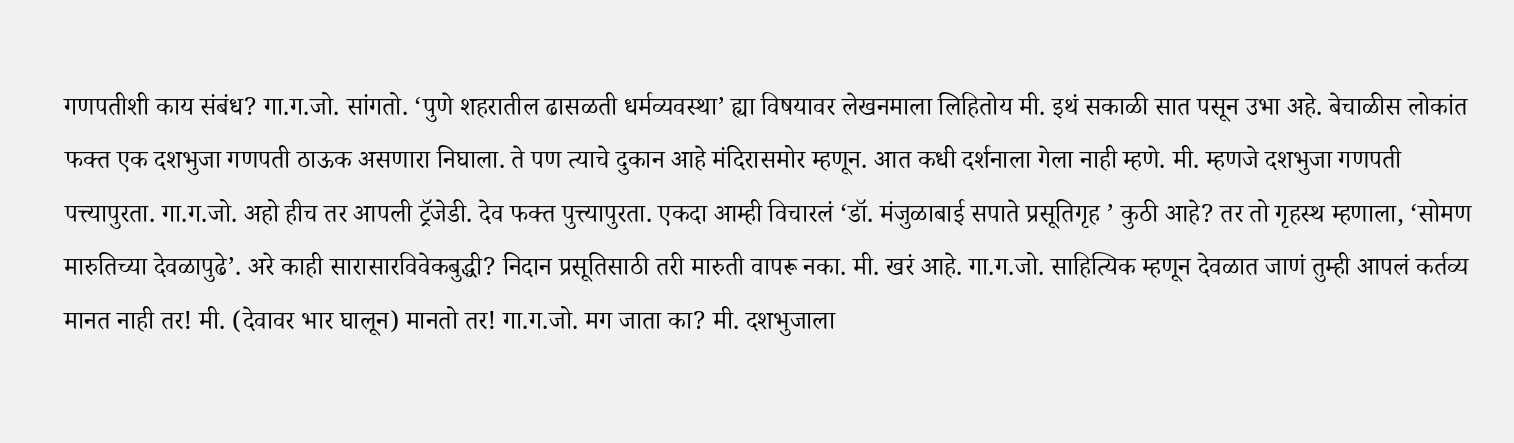गणपतीशी काय संबंध? गा.ग.जो. सांगतो. ‘पुणे शहरातील ढासळती धर्मव्यवस्था’ ह्या विषयावर लेखनमाला लिहितोय मी. इथं सकाळी सात पसून उभा अहे. बेचाळीस लोकांत फक्त एक दशभुजा गणपती ठाऊक असणारा निघाला. ते पण त्याचे दुकान आहे मंदिरासमोर म्हणून. आत कधी दर्शनाला गेला नाही म्हणे. मी. म्हणजे दशभुजा गणपती पत्त्यापुरता. गा.ग.जो. अहो हीच तर आपली ट्रॅजेडी. देव फक्त पुत्त्यापुरता. एकदा आम्ही विचारलं ‘डॉ. मंजुळाबाई सपाते प्रसूतिगृह ’ कुठी आहे? तर तो गृहस्थ म्हणाला, ‘सोमण मारुतिच्या देवळापुढे’. अरे काही सारासारविवेकबुद्धी? निदान प्रसूतिसाठी तरी मारुती वापरू नका. मी. खरं आहे. गा.ग.जो. साहित्यिक म्हणून देवळात जाणं तुम्ही आपलं कर्तव्य मानत नाही तर! मी. (देवावर भार घालून) मानतो तर! गा.ग.जो. मग जाता का? मी. दशभुजाला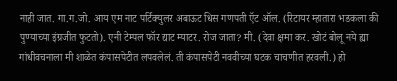नाही जात. गा.ग.जो. आय एम नाट पर्टिक्युलर अबाऊट धिस गणपती ऍट ऑल. (रिटायर म्हातारा भडकला की पुण्याच्या इंग्रजीत फुटतो). एनी टेम्पल फॉर द्याट म्याटर. रोज जाता? मी. (देवा क्षमा कर. खोटं बोलू नये ह्या गांधीवचनाला मी शाळेत कंपासपेटीत लपवलेलं. ती कंपासपेटी नववीच्या घटक चाचणीत हरवली.) हो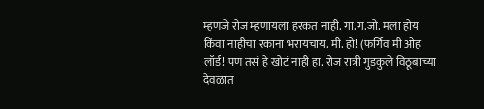म्हणजे रोज म्हणायला हरकत नाही. गा.ग.जो. मला होय किंवा नाहीचा रकाना भरायचाय. मी. हो! (फर्गिव मी ओह लॉर्ड! पण तसं हे खोटं नाही हा. रोज रात्री गुडकुले विठूबाच्या देवळात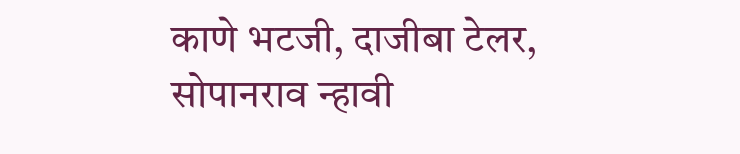काणे भटजी, दाजीबा टेलर, सोपानराव न्हावी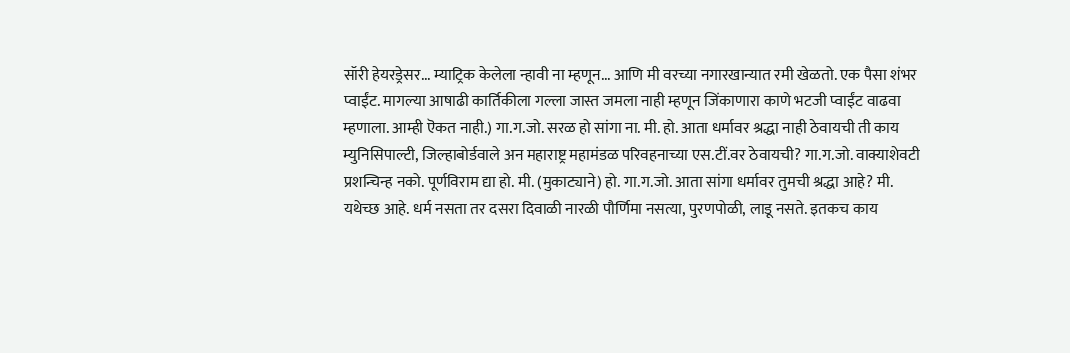सॉरी हेयरड्रेसर... म्याट्रिक केलेला न्हावी ना म्हणून... आणि मी वरच्या नगारखान्यात रमी खेळतो. एक पैसा शंभर प्वाईंट. मागल्या आषाढी कार्तिकीला गल्ला जास्त जमला नाही म्हणून जिंकाणारा काणे भटजी प्वाईंट वाढवा म्हणाला. आम्ही ऎकत नाही.) गा.ग.जो. सरळ हो सांगा ना. मी. हो. आता धर्मावर श्रद्धा नाही ठेवायची ती काय म्युनिसिपाल्टी, जिल्हाबोर्डवाले अन महाराष्ट्र महामंडळ परिवहनाच्या एस.टीं.वर ठेवायची? गा.ग.जो. वाक्याशेवटी प्रशन्चिन्ह नको. पूर्णविराम द्या हो. मी. (मुकाट्याने) हो. गा.ग.जो. आता सांगा धर्मावर तुमची श्रद्धा आहे? मी. यथेच्छ आहे. धर्म नसता तर दसरा दिवाळी नारळी पौर्णिमा नसत्या, पुरणपोळी, लाडू नसते. इतकच काय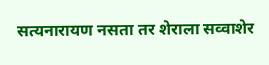सत्यनारायण नसता तर शेराला सव्वाशेर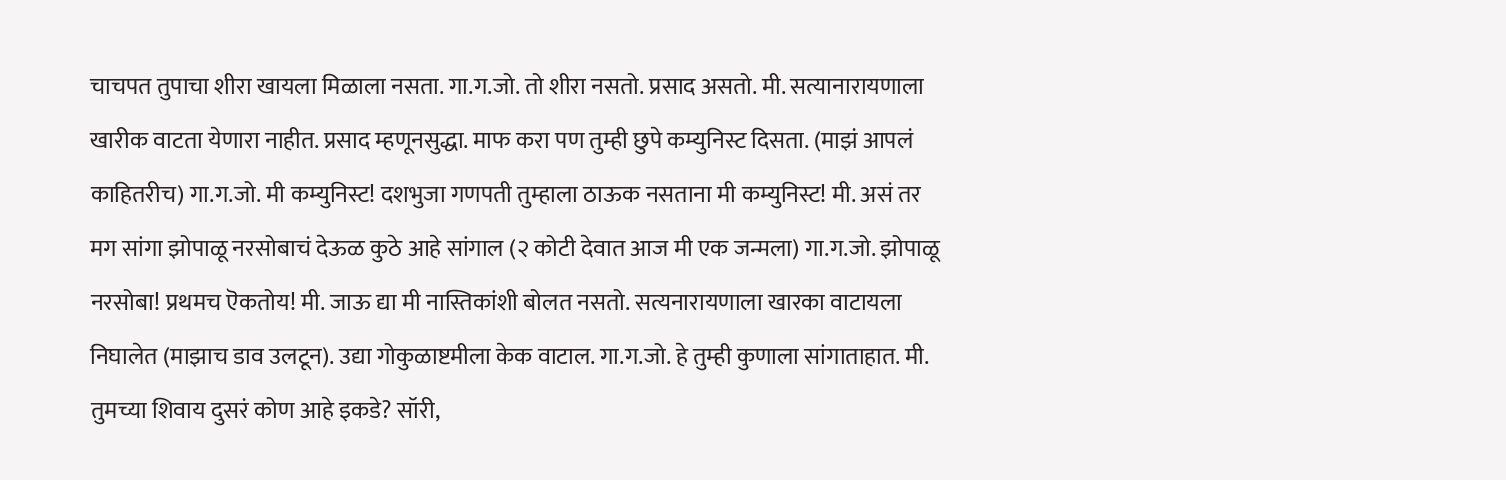चाचपत तुपाचा शीरा खायला मिळाला नसता. गा.ग.जो. तो शीरा नसतो. प्रसाद असतो. मी. सत्यानारायणाला खारीक वाटता येणारा नाहीत. प्रसाद म्हणूनसुद्धा. माफ करा पण तुम्ही छुपे कम्युनिस्ट दिसता. (माझं आपलं काहितरीच) गा.ग.जो. मी कम्युनिस्ट! दशभुजा गणपती तुम्हाला ठाऊक नसताना मी कम्युनिस्ट! मी. असं तर मग सांगा झोपाळू नरसोबाचं देऊळ कुठे आहे सांगाल (२ कोटी देवात आज मी एक जन्मला) गा.ग.जो. झोपाळू नरसोबा! प्रथमच ऎकतोय! मी. जाऊ द्या मी नास्तिकांशी बोलत नसतो. सत्यनारायणाला खारका वाटायला निघालेत (माझाच डाव उलटून). उद्या गोकुळाष्टमीला केक वाटाल. गा.ग.जो. हे तुम्ही कुणाला सांगाताहात. मी. तुमच्या शिवाय दुसरं कोण आहे इकडे? सॉरी,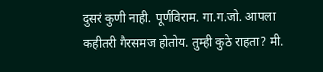दुसरं कुणी नाही. पूर्णविराम. गा.ग.जो. आपला कहीतरी गैरसमज होतोय. तुम्ही कुठे राहता? मी.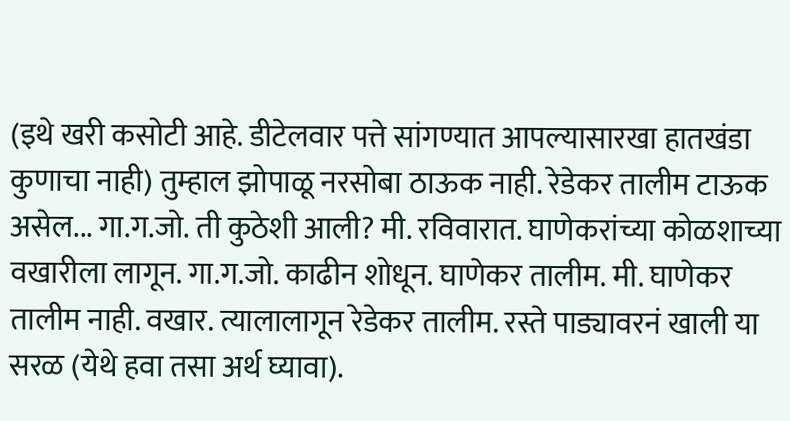(इथे खरी कसोटी आहे. डीटेलवार पत्ते सांगण्यात आपल्यासारखा हातखंडा कुणाचा नाही) तुम्हाल झोपाळू नरसोबा ठाऊक नाही. रेडेकर तालीम टाऊक असेल... गा.ग.जो. ती कुठेशी आली? मी. रविवारात. घाणेकरांच्या कोळशाच्या वखारीला लागून. गा.ग.जो. काढीन शोधून. घाणेकर तालीम. मी. घाणेकर तालीम नाही. वखार. त्यालालागून रेडेकर तालीम. रस्ते पाड्यावरनं खाली या सरळ (येथे हवा तसा अर्थ घ्यावा).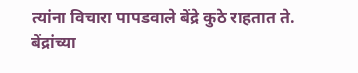त्यांना विचारा पापडवाले बेंद्रे कुठे राहतात ते. बेंद्रांच्या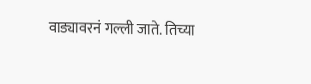वाड्यावरनं गल्ली जाते. तिच्या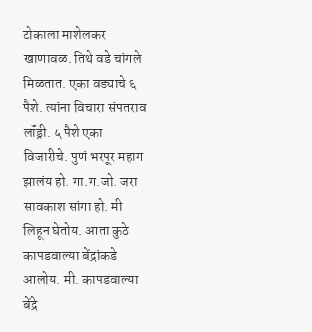टोकाला माशेलकर खाणावळ. तिथे वडे चांगले मिळतात. एका वड्याचे ६ पैशे. त्यांना विचारा संपतराव लॉंड्री. ५ पैशे एका विजारीचे. पुणं भरपूर महाग झालंय हो. गा.ग.जो. जरा सावकाश सांगा हो. मी लिहून घेतोय. आता कुठे कापडवाल्या बेंद्रांकडे आलोय. मी. कापडवाल्या बेंद्रे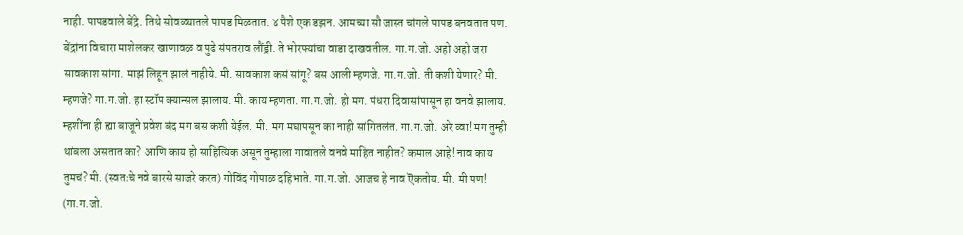नाही. पापडवाले बेंद्रे. तिथे सोवळ्यातले पापड मिळतात. ४ पैशे एक डझन. आमच्या सौ जास्त चांगले पापड बनवतात पण. बेंद्रांना विचारा माशेलकर खाणावळ व पुढे संपतराव लौंड्री. ते भोरफ्यांचा वाडा दाखवतील. गा.ग.जो. अहो अहो जरा सावकाश सांगा. माझं लिहून झालं नाहीये. मी. सावकाश कसं सांगू? बस आली म्हणजे. गा.ग.जो. ती कशी येणार? मी. म्हणजे? गा.ग.जो. हा स्टॉप क्यान्सल झालाय. मी. काय म्हणता. गा.ग.जो. हो मग. पंधरा दिवासांपासून हा वनवे झालाय. म्हशींना ही ह्या बाजूने प्रवेश बंद मग बस कशी येईल. मी. मग मघापसून का नाही सांगितलंत. गा.ग.जो. अरे व्वा! मग तुम्ही थांबला असतात का? आणि काय हो साहित्यिक असून तुम्हाला गावातले वनवे माहित नाहीत? कमाल आहे! नाव काय तुमचं? मी. (स्वतःचे नवे बारसे साजरे करत) गोविंद गोपाळ दहिभाते. गा.ग.जो. आजच हे नाव ऎकतोय. मी. मी पण! (गा.ग.जो.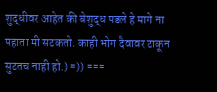शुद्धीवर आहेत की बेशुद्ध पडले हे मागे ना पहाता मी सटकतो. काही भोग दैवावर टाकून सुटतच नाही हो.) =)) ===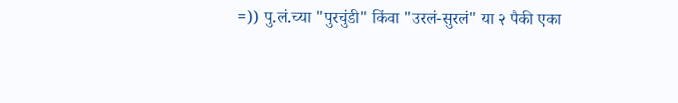=)) पु.लं.च्या "पुरचुंडी" किंवा "उरलं-सुरलं" या २ पैकी एका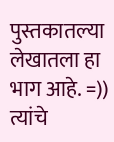पुस्तकातल्या लेखातला हा भाग आहे. =)) त्यांचे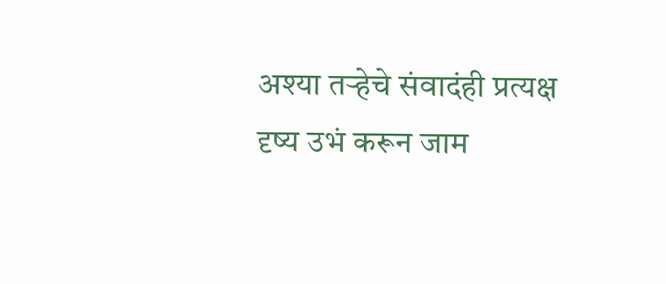अश्या तर्‍हेचे संवादंही प्रत्यक्ष दृष्य उभं करून जाम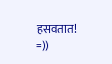हसवतात! =))